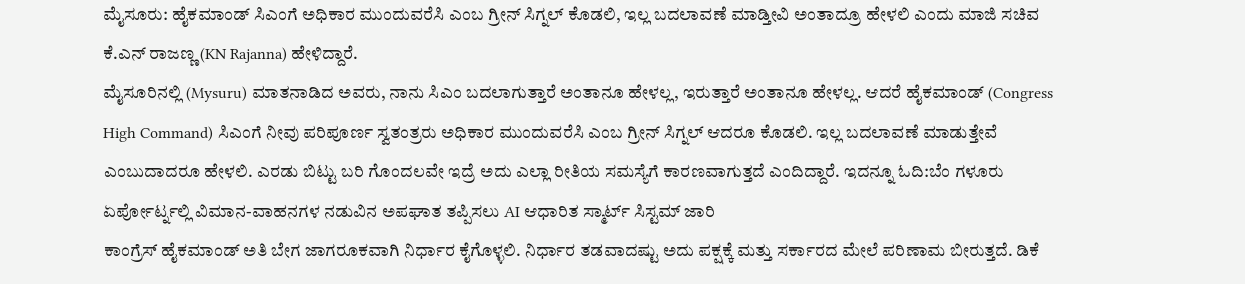ಮೈಸೂರು: ಹೈಕಮಾಂಡ್ ಸಿಎಂಗೆ ಅಧಿಕಾರ ಮುಂದುವರೆಸಿ ಎಂಬ ಗ್ರೀನ್ ಸಿಗ್ನಲ್ ಕೊಡಲಿ, ಇಲ್ಲ ಬದಲಾವಣೆ ಮಾಡ್ತೀವಿ ಅಂತಾದ್ರೂ ಹೇಳಲಿ ಎಂದು ಮಾಜಿ ಸಚಿವ ಕೆ.ಎನ್ ರಾಜಣ್ಣ (KN Rajanna) ಹೇಳಿದ್ದಾರೆ.
ಮೈಸೂರಿನಲ್ಲಿ (Mysuru) ಮಾತನಾಡಿದ ಅವರು, ನಾನು ಸಿಎಂ ಬದಲಾಗುತ್ತಾರೆ ಅಂತಾನೂ ಹೇಳಲ್ಲ, ಇರುತ್ತಾರೆ ಅಂತಾನೂ ಹೇಳಲ್ಲ. ಆದರೆ ಹೈಕಮಾಂಡ್ (Congress High Command) ಸಿಎಂಗೆ ನೀವು ಪರಿಪೂರ್ಣ ಸ್ವತಂತ್ರರು ಅಧಿಕಾರ ಮುಂದುವರೆಸಿ ಎಂಬ ಗ್ರೀನ್ ಸಿಗ್ನಲ್ ಆದರೂ ಕೊಡಲಿ. ಇಲ್ಲ ಬದಲಾವಣೆ ಮಾಡುತ್ತೇವೆ ಎಂಬುದಾದರೂ ಹೇಳಲಿ. ಎರಡು ಬಿಟ್ಟು ಬರಿ ಗೊಂದಲವೇ ಇದ್ರೆ ಅದು ಎಲ್ಲಾ ರೀತಿಯ ಸಮಸ್ಯೆಗೆ ಕಾರಣವಾಗುತ್ತದೆ ಎಂದಿದ್ದಾರೆ. ಇದನ್ನೂ ಓದಿ:ಬೆಂ ಗಳೂರು ಏರ್ಪೋರ್ಟ್ನಲ್ಲಿ ವಿಮಾನ-ವಾಹನಗಳ ನಡುವಿನ ಅಪಘಾತ ತಪ್ಪಿಸಲು AI ಆಧಾರಿತ ಸ್ಮಾರ್ಟ್ ಸಿಸ್ಟಮ್ ಜಾರಿ
ಕಾಂಗ್ರೆಸ್ ಹೈಕಮಾಂಡ್ ಅತಿ ಬೇಗ ಜಾಗರೂಕವಾಗಿ ನಿರ್ಧಾರ ಕೈಗೊಳ್ಳಲಿ. ನಿರ್ಧಾರ ತಡವಾದಷ್ಟು ಅದು ಪಕ್ಷಕ್ಕೆ ಮತ್ತು ಸರ್ಕಾರದ ಮೇಲೆ ಪರಿಣಾಮ ಬೀರುತ್ತದೆ. ಡಿಕೆ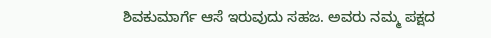ಶಿವಕುಮಾರ್ಗೆ ಆಸೆ ಇರುವುದು ಸಹಜ. ಅವರು ನಮ್ಮ ಪಕ್ಷದ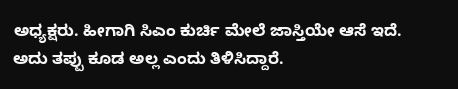ಅಧ್ಯಕ್ಷರು. ಹೀಗಾಗಿ ಸಿಎಂ ಕುರ್ಚಿ ಮೇಲೆ ಜಾಸ್ತಿಯೇ ಆಸೆ ಇದೆ. ಅದು ತಪ್ಪು ಕೂಡ ಅಲ್ಲ ಎಂದು ತಿಳಿಸಿದ್ದಾರೆ.